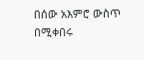በሰው አእምሮ ውስጥ በሚቀበሩ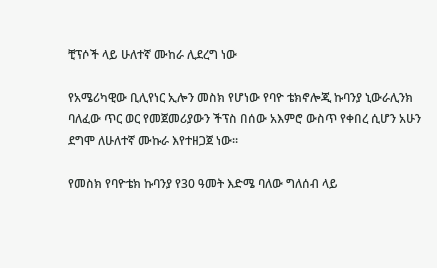ቺፕሶች ላይ ሁለተኛ ሙከራ ሊደረግ ነው

የአሜሪካዊው ቢሊየነር ኢሎን መስክ የሆነው የባዮ ቴክኖሎጂ ኩባንያ ኒውራሊንክ ባለፈው ጥር ወር የመጀመሪያውን ችፕስ በሰው አእምሮ ውስጥ የቀበረ ሲሆን አሁን ደግሞ ለሁለተኛ ሙኩራ እየተዘጋጀ ነው።

የመስክ የባዮቴክ ኩባንያ የ30 ዓመት እድሜ ባለው ግለሰብ ላይ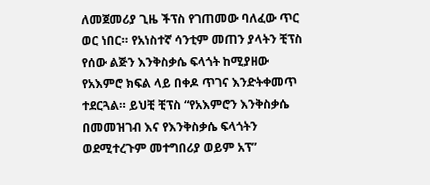ለመጀመሪያ ጊዜ ችፕስ የገጠመው ባለፈው ጥር ወር ነበር። የአነስተኛ ሳንቲም መጠን ያላትን ቺፕስ የሰው ልጅን እንቅስቃሴ ፍላጎት ከሚያዘው የአእምሮ ክፍል ላይ በቀዶ ጥገና እንድትቀመጥ ተደርጓል። ይህቺ ቺፕስ “የአእምሮን እንቅስቃሴ በመመዝገብ እና የእንቅስቃሴ ፍላጎትን ወደሚተረጉም መተግበሪያ ወይም አፕ”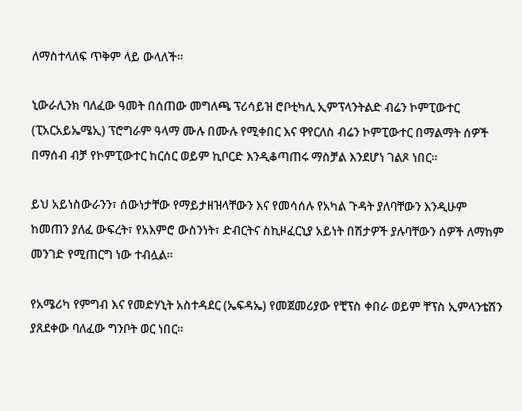ለማስተላለፍ ጥቅም ላይ ውላለች።

ኒውራሊንክ ባለፈው ዓመት በሰጠው መግለጫ ፕሪሳይዝ ሮቦቲካሊ ኢምፕላንትልድ ብሬን ኮምፒውተር (ፒአርአይኤሜኢ) ፕሮግራም ዓላማ ሙሉ በሙሉ የሚቀበር እና ዋየርለስ ብሬን ኮምፒውተር በማልማት ሰዎች በማሰብ ብቻ የኮምፒውተር ከርሰር ወይም ኪቦርድ እንዲቆጣጠሩ ማስቻል እንደሆነ ገልጾ ነበር።

ይህ አይነስውራንን፣ ሰውነታቸው የማይታዘዝላቸውን እና የመሳሰሉ የአካል ጉዳት ያለባቸውን እንዲሁም ከመጠን ያለፈ ውፍረት፣ የአእምሮ ውስንነት፣ ድብርትና ስኪዞፈርኒያ አይነት በሽታዎች ያሉባቸውን ሰዎች ለማከም መንገድ የሚጠርግ ነው ተብሏል።

የአሜሪካ የምግብ እና የመድሃኒት አስተዳደር (ኤፍዳኤ) የመጀመሪያው የቺፕስ ቀበራ ወይም ቸፕስ ኢምላንቴሽን ያጸደቀው ባለፈው ግንቦት ወር ነበር።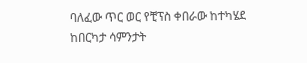ባለፈው ጥር ወር የቺፕስ ቀበራው ከተካሄደ ከበርካታ ሳምንታት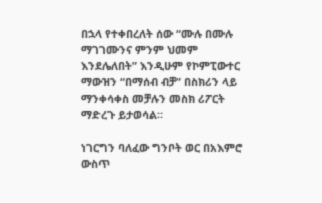በኋላ የተቀበረለት ሰው “ሙሉ በሙሉ ማገገሙንና ምንም ህመም እንደሌለበት” እንዲሁም የኮምፒውተር ማውዝን “በማሰብ ብቻ” በስክሪን ላይ ማንቀሳቀስ መቻሉን መስክ ሪፖርት ማድረጉ ይታወሳል።

ነገርግን ባለፈው ግንቦት ወር በአእምሮ ውስጥ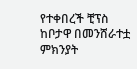የተቀበረች ቺፕስ ከቦታዋ በመንሸራተቷ ምክንያት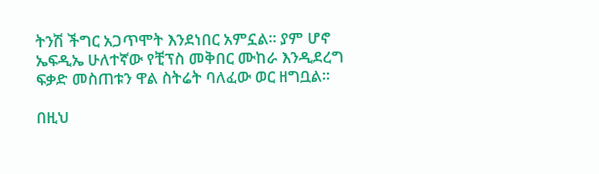ትንሽ ችግር አጋጥሞት እንደነበር አምኗል። ያም ሆኖ ኤፍዲኤ ሁለተኛው የቺፕስ መቅበር ሙከራ እንዲደረግ ፍቃድ መስጠቱን ዋል ስትሬት ባለፈው ወር ዘግቧል።

በዚህ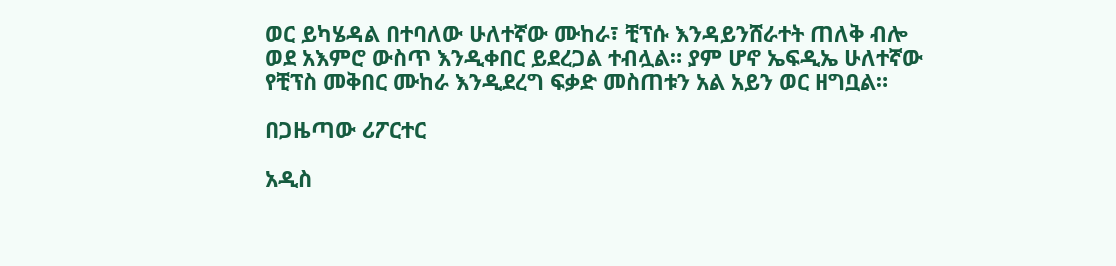ወር ይካሄዳል በተባለው ሁለተኛው ሙከራ፣ ቺፕሱ እንዳይንሸራተት ጠለቅ ብሎ ወደ አእምሮ ውስጥ እንዲቀበር ይደረጋል ተብሏል። ያም ሆኖ ኤፍዲኤ ሁለተኛው የቺፕስ መቅበር ሙከራ እንዲደረግ ፍቃድ መስጠቱን አል አይን ወር ዘግቧል።

በጋዜጣው ሪፖርተር

አዲስ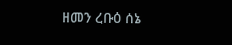ዘመን ረቡዕ ሰኔ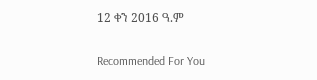12 ቀን 2016 ዓ.ም

Recommended For You